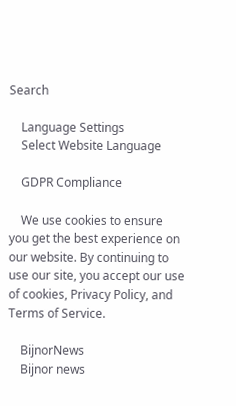Search

    Language Settings
    Select Website Language

    GDPR Compliance

    We use cookies to ensure you get the best experience on our website. By continuing to use our site, you accept our use of cookies, Privacy Policy, and Terms of Service.

    BijnorNews
    Bijnor news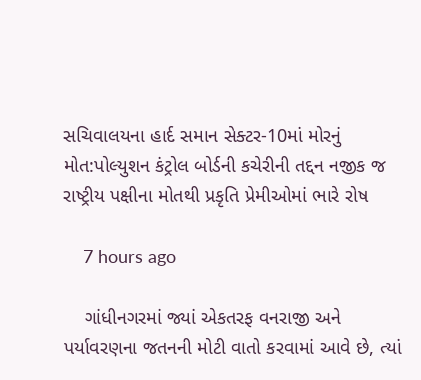સચિવાલયના હાર્દ સમાન સેક્ટર-10માં મોરનું મોત:પોલ્યુશન કંટ્રોલ બોર્ડની કચેરીની તદ્દન નજીક જ રાષ્ટ્રીય પક્ષીના મોતથી પ્રકૃતિ પ્રેમીઓમાં ભારે રોષ

    7 hours ago

    ગાંધીનગરમાં જ્યાં એકતરફ વનરાજી અને પર્યાવરણના જતનની મોટી વાતો કરવામાં આવે છે, ત્યાં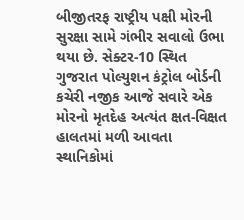બીજીતરફ રાષ્ટ્રીય પક્ષી મોરની સુરક્ષા સામે ગંભીર સવાલો ઉભા થયા છે. સેક્ટર-10 સ્થિત ગુજરાત પોલ્યુશન કંટ્રોલ બોર્ડની કચેરી નજીક આજે સવારે એક મોરનો મૃતદેહ અત્યંત ક્ષત-વિક્ષત હાલતમાં મળી આવતા સ્થાનિકોમાં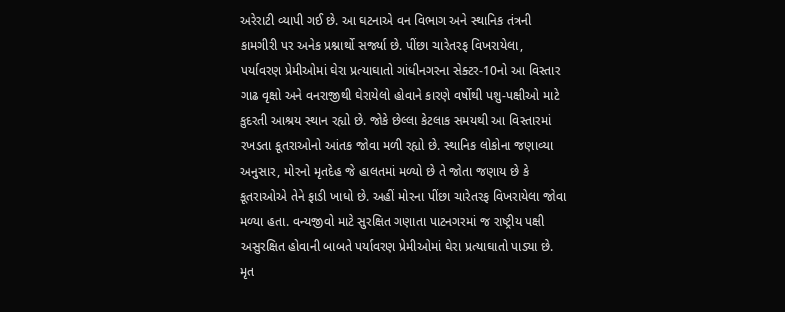અરેરાટી વ્યાપી ગઈ છે. આ ઘટનાએ વન વિભાગ અને સ્થાનિક તંત્રની કામગીરી પર અનેક પ્રશ્નાર્થો સર્જ્યા છે. પીંછા ચારેતરફ વિખરાયેલા, પર્યાવરણ પ્રેમીઓમાં ઘેરા પ્રત્યાઘાતો ગાંધીનગરના સેક્ટર-10નો આ વિસ્તાર ગાઢ વૃક્ષો અને વનરાજીથી ઘેરાયેલો હોવાને કારણે વર્ષોથી પશુ-પક્ષીઓ માટે કુદરતી આશ્રય સ્થાન રહ્યો છે. જોકે છેલ્લા કેટલાક સમયથી આ વિસ્તારમાં રખડતા કૂતરાઓનો આંતક જોવા મળી રહ્યો છે. સ્થાનિક લોકોના જણાવ્યા અનુસાર, મોરનો મૃતદેહ જે હાલતમાં મળ્યો છે તે જોતા જણાય છે કે કૂતરાઓએ તેને ફાડી ખાધો છે. અહીં મોરના પીંછા ચારેતરફ વિખરાયેલા જોવા મળ્યા હતા. વન્યજીવો માટે સુરક્ષિત ગણાતા પાટનગરમાં જ રાષ્ટ્રીય પક્ષી અસુરક્ષિત હોવાની બાબતે પર્યાવરણ પ્રેમીઓમાં ઘેરા પ્રત્યાઘાતો પાડ્યા છે. મૃત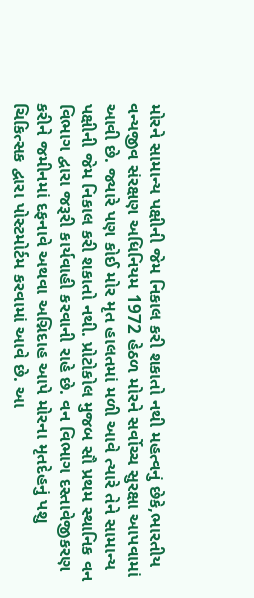મોરને સામાન્ય પક્ષીની જેમ નિકાલ કરી શકાતો નથી મહત્વનું છેકે,ભારતીય વન્યજીવ સંરક્ષણ અધિનિયમ 1972 હેઠળ મોરને સર્વોચ્ચ સુરક્ષા આપવામાં આવી છે. જ્યારે પણ કોઈ મોર મૃત હાલતમાં મળી આવે ત્યારે તેને સામાન્ય પક્ષીની જેમ નિકાલ કરી શકાતો નથી. પ્રોટોકોલ મુજબ સૌ પ્રથમ સ્થાનિક વન વિભાગ દ્વારા જરૂરી કાર્યવાહી કરવાની રાહે છે. વન વિભાગ દસ્તાવેજીકરણ કરીને જમીનમાં દફનાવે અથવા અગ્નિદાહ આપે મોરના મૃતદેહનું પશુ ચિકિત્સક દ્વારા પોસ્ટમોર્ટમ કરવામાં આવે છે. આ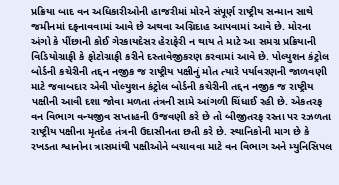પ્રક્રિયા બાદ વન અધિકારીઓની હાજરીમાં મોરને સંપૂર્ણ રાષ્ટ્રીય સન્માન સાથે જમીનમાં દફનાવવામાં આવે છે અથવા અગ્નિદાહ આપવામાં આવે છે. મોરના અંગો કે પીંછાની કોઈ ગેરકાયદેસર હેરાફેરી ન થાય તે માટે આ સમગ્ર પ્રક્રિયાની વિડિયોગ્રાફી કે ફોટોગ્રાફી કરીને દસ્તાવેજીકરણ કરવામાં આવે છે. પોલ્યુશન કંટ્રોલ બોર્ડની કચેરીની તદ્દન નજીક જ રાષ્ટ્રીય પક્ષીનું મોત ત્યારે પર્યાવરણની જાળવણી માટે જવાબદાર એવી પોલ્યુશન કંટ્રોલ બોર્ડની કચેરીની તદ્દન નજીક જ રાષ્ટ્રીય પક્ષીની આવી દશા જોવા મળતા તંત્રની સામે આંગળી ચિંધાઈ રહી છે. એકતરફ વન વિભાગ વન્યજીવ સપ્તાહની ઉજવણી કરે છે તો બીજીતરફ રસ્તા પર રઝળતા રાષ્ટ્રીય પક્ષીના મૃતદેહ તંત્રની ઉદાસીનતા છતી કરે છે. સ્થાનિકોની માગ છે કે રખડતા શ્વાનોના ત્રાસમાંથી પક્ષીઓને બચાવવા માટે વન વિભાગ અને મ્યુનિસિપલ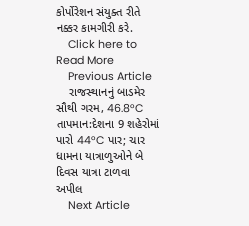કોર્પોરેશન સંયુક્ત રીતે નક્કર કામગીરી કરે.
    Click here to Read More
    Previous Article
    રાજસ્થાનનું બાડમેર સૌથી ગરમ, 46.8°C તાપમાન:દેશના 9 શહેરોમાં પારો 44°C પાર; ચાર ધામના યાત્રાળુઓને બે દિવસ યાત્રા ટાળવા અપીલ
    Next Article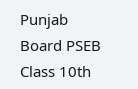Punjab Board PSEB Class 10th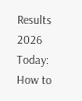Results 2026 Today: How to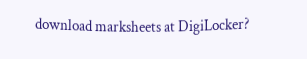download marksheets at DigiLocker?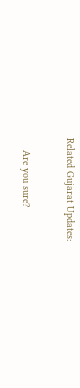Related Gujarat Updates:

    Are you sure?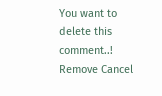You want to delete this comment..! Remove Cancel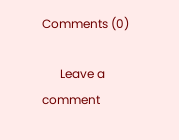Comments (0)

      Leave a comment